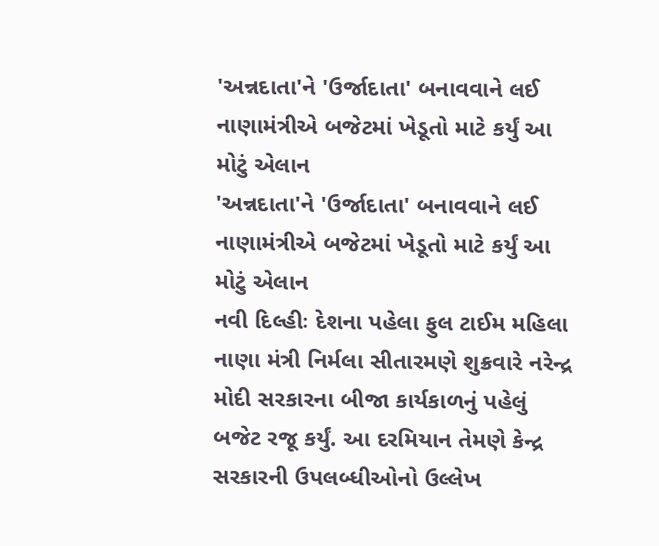'અન્નદાતા'ને 'ઉર્જાદાતા' બનાવવાને લઈ નાણામંત્રીએ બજેટમાં ખેડૂતો માટે કર્યું આ મોટું એલાન
'અન્નદાતા'ને 'ઉર્જાદાતા' બનાવવાને લઈ નાણામંત્રીએ બજેટમાં ખેડૂતો માટે કર્યું આ મોટું એલાન
નવી દિલ્હીઃ દેશના પહેલા ફુલ ટાઈમ મહિલા નાણા મંત્રી નિર્મલા સીતારમણે શુક્રવારે નરેન્દ્ર મોદી સરકારના બીજા કાર્યકાળનું પહેલું બજેટ રજૂ કર્યું. આ દરમિયાન તેમણે કેન્દ્ર સરકારની ઉપલબ્ધીઓનો ઉલ્લેખ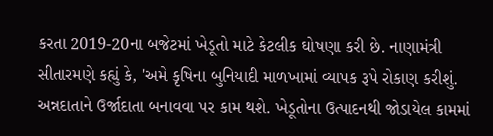કરતા 2019-20ના બજેટમાં ખેડૂતો માટે કેટલીક ઘોષણા કરી છે. નાણામંત્રી સીતારમણે કહ્યું કે, 'અમે કૃષિના બુનિયાદી માળખામાં વ્યાપક રૂપે રોકાણ કરીશું. અન્નદાતાને ઉર્જાદાતા બનાવવા પર કામ થશે. ખેડૂતોના ઉત્પાદનથી જોડાયેલ કામમાં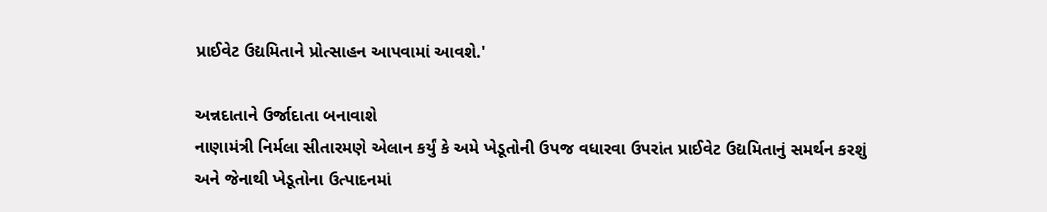પ્રાઈવેટ ઉદ્યમિતાને પ્રોત્સાહન આપવામાં આવશે.'

અન્નદાતાને ઉર્જાદાતા બનાવાશે
નાણામંત્રી નિર્મલા સીતારમણે એલાન કર્યું કે અમે ખેડૂતોની ઉપજ વધારવા ઉપરાંત પ્રાઈવેટ ઉદ્યમિતાનું સમર્થન કરશું અને જેનાથી ખેડૂતોના ઉત્પાદનમાં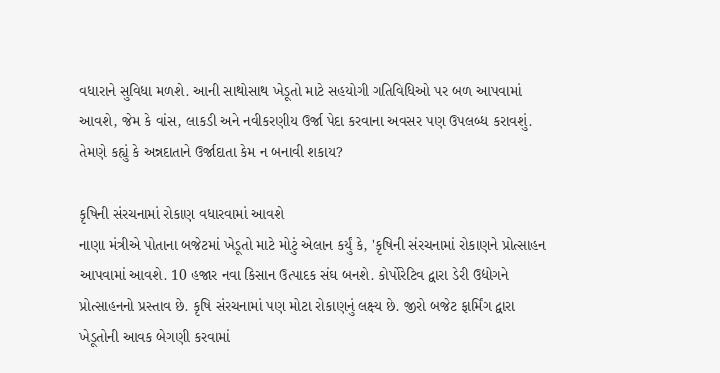વધારાને સુવિધા મળશે. આની સાથોસાથ ખેડૂતો માટે સહયોગી ગતિવિધિઓ પર બળ આપવામાં આવશે, જેમ કે વાંસ, લાકડી અને નવીકરણીય ઉર્જા પેદા કરવાના અવસર પણ ઉપલબ્ધ કરાવશું. તેમણે કહ્યું કે અન્નદાતાને ઉર્જાદાતા કેમ ન બનાવી શકાય?

કૃષિની સંરચનામાં રોકાણ વધારવામાં આવશે
નાણા મંત્રીએ પોતાના બજેટમાં ખેડૂતો માટે મોટું એલાન કર્યું કે, 'કૃષિની સંરચનામાં રોકાણને પ્રોત્સાહન આપવામાં આવશે. 10 હજાર નવા કિસાન ઉત્પાદક સંઘ બનશે. કોર્પોરેટિવ દ્વારા ડેરી ઉદ્યોગને પ્રોત્સાહનનો પ્રસ્તાવ છે. કૃષિ સંરચનામાં પણ મોટા રોકાણનું લક્ષ્ય છે. જીરો બજેટ ફાર્મિંગ દ્વારા ખેડૂતોની આવક બેગણી કરવામાં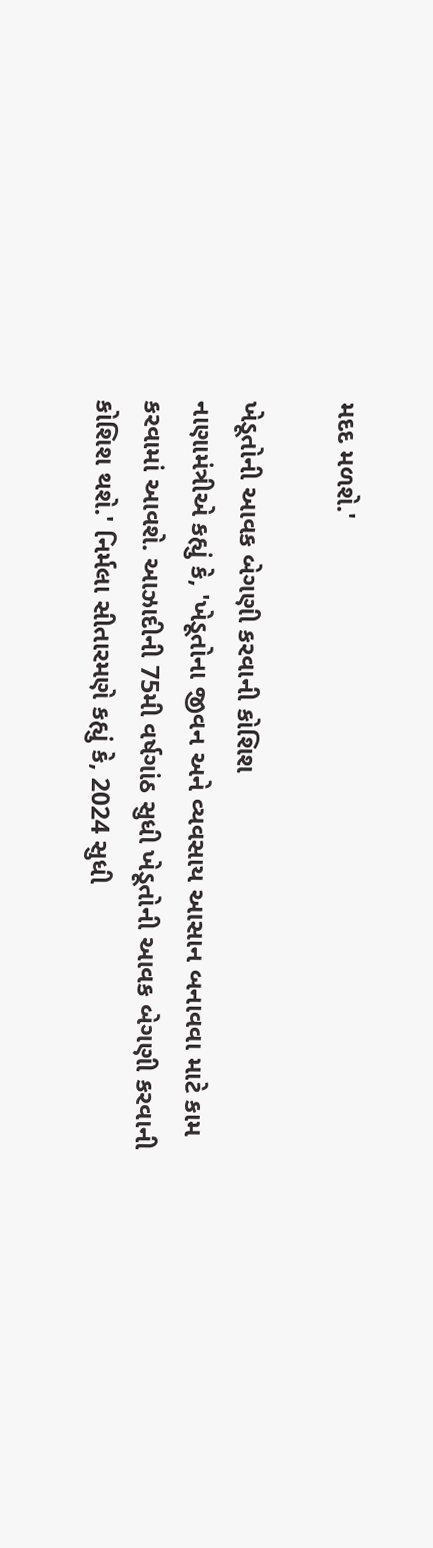મદદ મળશે.'

ખેડૂતોની આવક બેગણી કરવાની કોશિશ
નાણામંત્રીએ કહ્યું કે, 'ખેડૂતોના જીવન અને વ્યવસાય આસાન બનાવવા માટે કામ કરવામાં આવશે. આઝાદીની 75મી વર્ષગાંઠ સુધી ખેડૂતોની આવક બેગણી કરવાની કોશિશ થશે.' નિર્મલા સીતારમણે કહ્યું કે, 2024 સુધી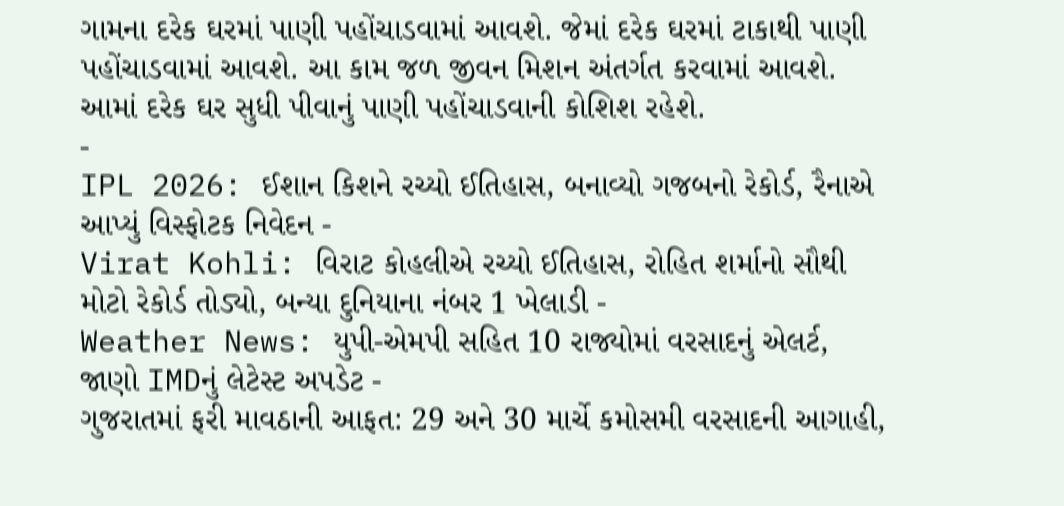ગામના દરેક ઘરમાં પાણી પહોંચાડવામાં આવશે. જેમાં દરેક ઘરમાં ટાકાથી પાણી પહોંચાડવામાં આવશે. આ કામ જળ જીવન મિશન અંતર્ગત કરવામાં આવશે. આમાં દરેક ઘર સુધી પીવાનું પાણી પહોંચાડવાની કોશિશ રહેશે.
-
IPL 2026: ઈશાન કિશને રચ્યો ઈતિહાસ, બનાવ્યો ગજબનો રેકોર્ડ, રૈનાએ આપ્યું વિસ્ફોટક નિવેદન -
Virat Kohli: વિરાટ કોહલીએ રચ્યો ઈતિહાસ, રોહિત શર્માનો સૌથી મોટો રેકોર્ડ તોડ્યો, બન્યા દુનિયાના નંબર 1 ખેલાડી -
Weather News: યુપી-એમપી સહિત 10 રાજ્યોમાં વરસાદનું એલર્ટ, જાણો IMDનું લેટેસ્ટ અપડેટ -
ગુજરાતમાં ફરી માવઠાની આફત: 29 અને 30 માર્ચે કમોસમી વરસાદની આગાહી,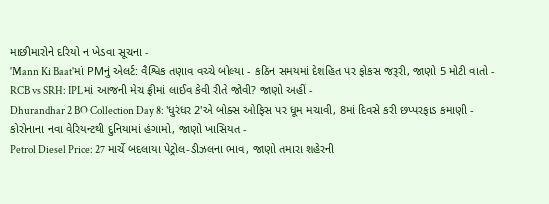માછીમારોને દરિયો ન ખેડવા સૂચના -
'Mann Ki Baat'માં PMનું એલર્ટ: વૈશ્વિક તણાવ વચ્ચે બોલ્યા - કઠિન સમયમાં દેશહિત પર ફોકસ જરૂરી, જાણો 5 મોટી વાતો -
RCB vs SRH: IPLમાં આજની મેચ ફ્રીમાં લાઈવ કેવી રીતે જોવી? જાણો અહીં -
Dhurandhar 2 BO Collection Day 8: 'ધુરંધર 2'એ બોક્સ ઓફિસ પર ધૂમ મચાવી, 8માં દિવસે કરી છપ્પરફાડ કમાણી -
કોરોનાના નવા વેરિયન્ટથી દુનિયામાં હંગામો, જાણો ખાસિયત -
Petrol Diesel Price: 27 માર્ચે બદલાયા પેટ્રોલ-ડીઝલના ભાવ, જાણો તમારા શહેરની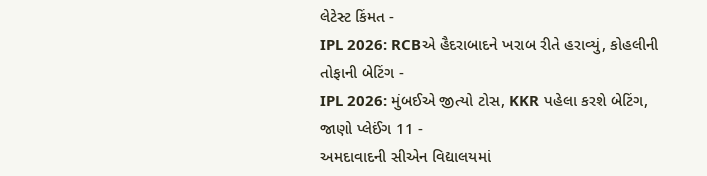લેટેસ્ટ કિંમત -
IPL 2026: RCBએ હૈદરાબાદને ખરાબ રીતે હરાવ્યું, કોહલીની તોફાની બેટિંગ -
IPL 2026: મુંબઈએ જીત્યો ટોસ, KKR પહેલા કરશે બેટિંગ, જાણો પ્લેઈંગ 11 -
અમદાવાદની સીએન વિદ્યાલયમાં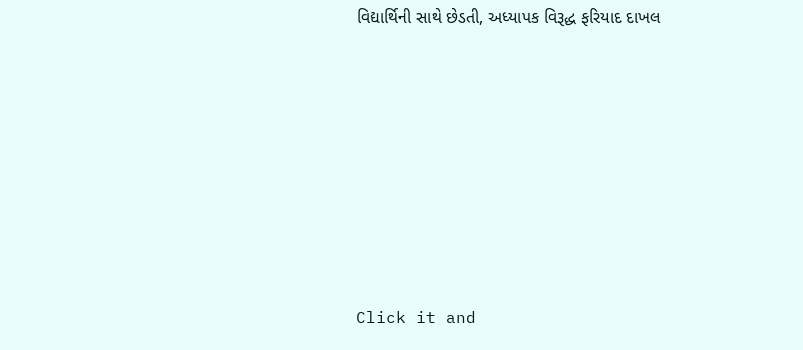વિદ્યાર્થિની સાથે છેડતી, અધ્યાપક વિરૂદ્ધ ફરિયાદ દાખલ









Click it and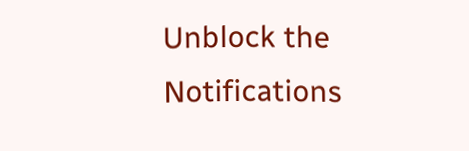Unblock the Notifications